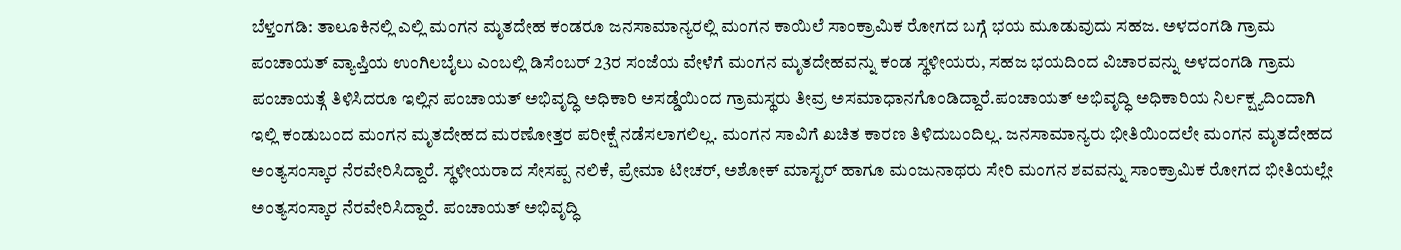ಬೆಳ್ತಂಗಡಿ: ತಾಲೂಕಿನಲ್ಲಿ ಎಲ್ಲಿ ಮಂಗನ ಮೃತದೇಹ ಕಂಡರೂ ಜನಸಾಮಾನ್ಯರಲ್ಲಿ ಮಂಗನ ಕಾಯಿಲೆ ಸಾಂಕ್ರಾಮಿಕ ರೋಗದ ಬಗ್ಗೆ ಭಯ ಮೂಡುವುದು ಸಹಜ. ಅಳದಂಗಡಿ ಗ್ರಾಮ ಪಂಚಾಯತ್ ವ್ಯಾಪ್ತಿಯ ಉಂಗಿಲಬೈಲು ಎಂಬಲ್ಲಿ ಡಿಸೆಂಬರ್ 23ರ ಸಂಜೆಯ ವೇಳೆಗೆ ಮಂಗನ ಮೃತದೇಹವನ್ನು ಕಂಡ ಸ್ಥಳೀಯರು, ಸಹಜ ಭಯದಿಂದ ವಿಚಾರವನ್ನು ಅಳದಂಗಡಿ ಗ್ರಾಮ ಪಂಚಾಯತ್ಗೆ ತಿಳಿಸಿದರೂ ಇಲ್ಲಿನ ಪಂಚಾಯತ್ ಅಭಿವೃದ್ಧಿ ಅಧಿಕಾರಿ ಅಸಡ್ಡೆಯಿಂದ ಗ್ರಾಮಸ್ಥರು ತೀವ್ರ ಅಸಮಾಧಾನಗೊಂಡಿದ್ದಾರೆ.ಪಂಚಾಯತ್ ಅಭಿವೃದ್ಧಿ ಅಧಿಕಾರಿಯ ನಿರ್ಲಕ್ಷ್ಯದಿಂದಾಗಿ ಇಲ್ಲಿ ಕಂಡುಬಂದ ಮಂಗನ ಮೃತದೇಹದ ಮರಣೋತ್ತರ ಪರೀಕ್ಷೆ ನಡೆಸಲಾಗಲಿಲ್ಲ. ಮಂಗನ ಸಾವಿಗೆ ಖಚಿತ ಕಾರಣ ತಿಳಿದುಬಂದಿಲ್ಲ. ಜನಸಾಮಾನ್ಯರು ಭೀತಿಯಿಂದಲೇ ಮಂಗನ ಮೃತದೇಹದ ಅಂತ್ಯಸಂಸ್ಕಾರ ನೆರವೇರಿಸಿದ್ದಾರೆ. ಸ್ಥಳೀಯರಾದ ಸೇಸಪ್ಪ ನಲಿಕೆ, ಪ್ರೇಮಾ ಟೀಚರ್, ಅಶೋಕ್ ಮಾಸ್ಟರ್ ಹಾಗೂ ಮಂಜುನಾಥರು ಸೇರಿ ಮಂಗನ ಶವವನ್ನು ಸಾಂಕ್ರಾಮಿಕ ರೋಗದ ಭೀತಿಯಲ್ಲೇ ಅಂತ್ಯಸಂಸ್ಕಾರ ನೆರವೇರಿಸಿದ್ದಾರೆ. ಪಂಚಾಯತ್ ಅಭಿವೃದ್ಧಿ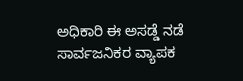ಅಧಿಕಾರಿ ಈ ಅಸಡ್ಡೆ ನಡೆ ಸಾರ್ವಜನಿಕರ ವ್ಯಾಪಕ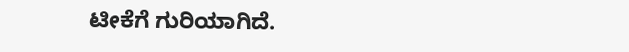ಟೀಕೆಗೆ ಗುರಿಯಾಗಿದೆ.